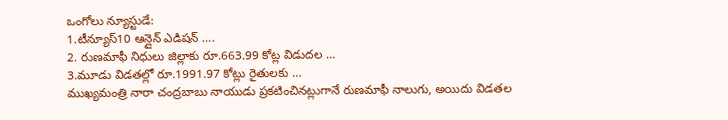ఒంగోలు న్యూస్టుడే:
1.టీన్యూస్10 ఆన్లైన్ ఎడిషన్ ….
2. రుణమాఫీ నిధులు జిల్లాకు రూ.663.99 కోట్ల విడుదల …
3.మూడు విడతల్లో రూ.1991.97 కోట్లు రైతులకు …
ముఖ్యమంత్రి నారా చంద్రబాబు నాయుడు ప్రకటించినట్లుగానే రుణమాఫీ నాలుగు, అయిదు విడతల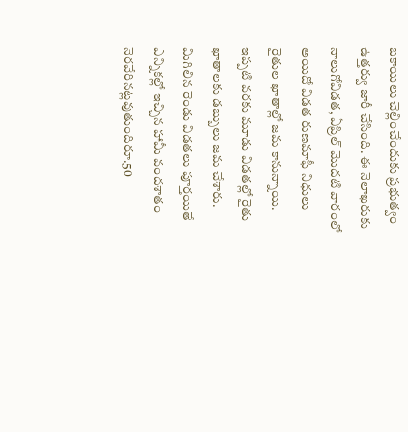బకాయిలు చెల్లించేందుకు ప్రభుత్వం ఉత్తర్వు జారీ చేసింది. ఈ నెలాఖరుకు నాలుగోవిడత, ఏప్రిల్ మొదటి వారంలో అయిదో విడత రుణమాఫీ నిధులు రైతుల ఖాతాల్లో జమ కానున్నాయి. ఇప్పటి వరకు మూడు విడతల్లో రైతు ఖాతాలకు డబ్బులు జమ చేశారు. మిగిలిన రెండు విడతలు పూర్తయితే ఎన్నికల్లో ఇచ్చిన హామీ వందశాతం నెరవేరినట్లవుతుందిరూ.50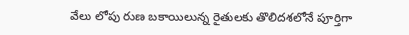వేలు లోపు రుణ బకాయిలున్న రైతులకు తొలిదశలోనే పూర్తిగా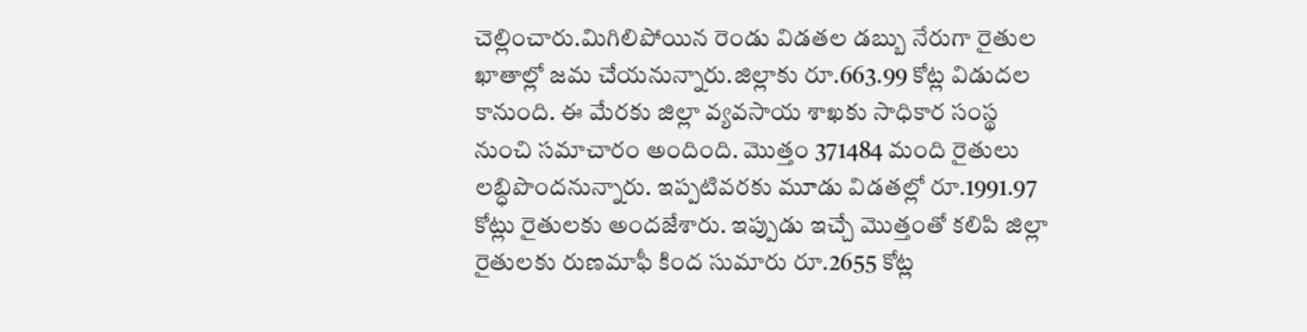చెల్లించారు.మిగిలిపోయిన రెండు విడతల డబ్బు నేరుగా రైతుల ఖాతాల్లో జమ చేయనున్నారు.జిల్లాకు రూ.663.99 కోట్ల విడుదల కానుంది. ఈ మేరకు జిల్లా వ్యవసాయ శాఖకు సాధికార సంస్థ నుంచి సమాచారం అందింది. మొత్తం 371484 మంది రైతులు లబ్ధిపొందనున్నారు. ఇప్పటివరకు మూడు విడతల్లో రూ.1991.97 కోట్లు రైతులకు అందజేశారు. ఇప్పుడు ఇచ్చే మొత్తంతో కలిపి జిల్లా రైతులకు రుణమాఫీ కింద సుమారు రూ.2655 కోట్ల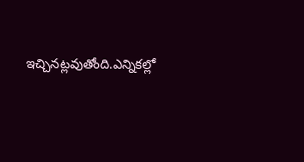ఇచ్చినట్లవుతోంది.ఎన్నికల్లో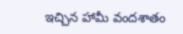ఇచ్చిన హామీ వందశాతం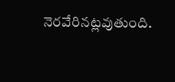నెరవేరినట్లవుతుంది.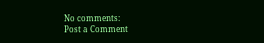No comments:
Post a Comment